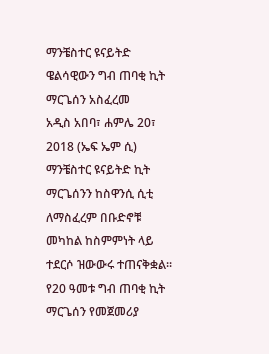ማንቼስተር ዩናይትድ ዌልሳዊውን ግብ ጠባቂ ኪት ማርጌሰን አስፈረመ
አዲስ አበባ፣ ሐምሌ 20፣ 2018 (ኤፍ ኤም ሲ) ማንቼስተር ዩናይትድ ኪት ማርጌሰንን ከስዋንሲ ሲቲ ለማስፈረም በቡድኖቹ መካከል ከስምምነት ላይ ተደርሶ ዝውውሩ ተጠናቅቋል፡፡
የ20 ዓመቱ ግብ ጠባቂ ኪት ማርጌሰን የመጀመሪያ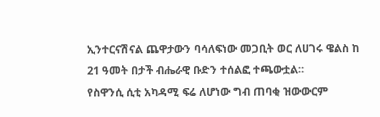ኢንተርናሽናል ጨዋታውን ባሳለፍነው መጋቢት ወር ለሀገሩ ዌልስ ከ 21 ዓመት በታች ብሔራዊ ቡድን ተሰልፎ ተጫውቷል።
የስዋንሲ ሲቲ አካዳሚ ፍሬ ለሆነው ግብ ጠባቂ ዝውውርም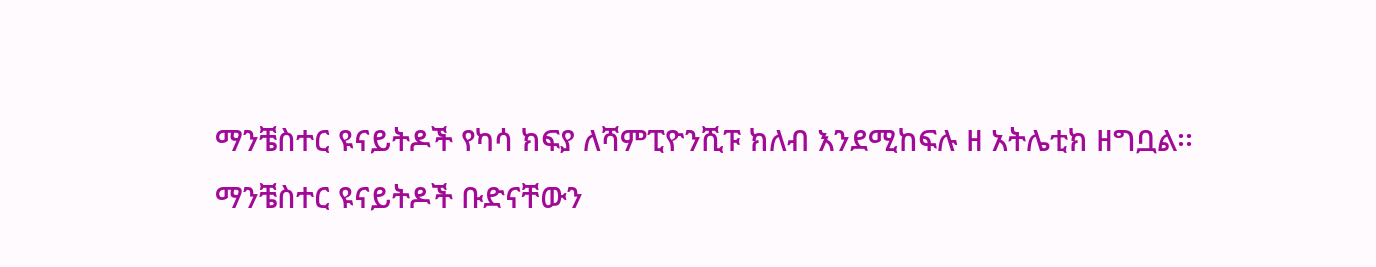ማንቼስተር ዩናይትዶች የካሳ ክፍያ ለሻምፒዮንሺፑ ክለብ እንደሚከፍሉ ዘ አትሌቲክ ዘግቧል፡፡
ማንቼስተር ዩናይትዶች ቡድናቸውን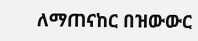ለማጠናከር በዝውውር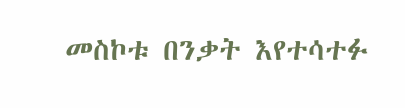መስኮቱ በንቃት እየተሳተፉ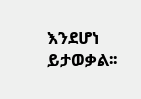እንደሆነ ይታወቃል፡፡